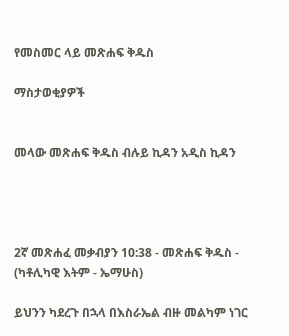የመስመር ላይ መጽሐፍ ቅዱስ

ማስታወቂያዎች


መላው መጽሐፍ ቅዱስ ብሉይ ኪዳን አዲስ ኪዳን




2ኛ መጽሐፈ መቃብያን 10:38 - መጽሐፍ ቅዱስ - (ካቶሊካዊ እትም - ኤማሁስ)

ይህንን ካደረጉ በኋላ በእስራኤል ብዙ መልካም ነገር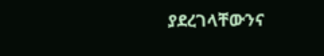ያደረገላቸውንና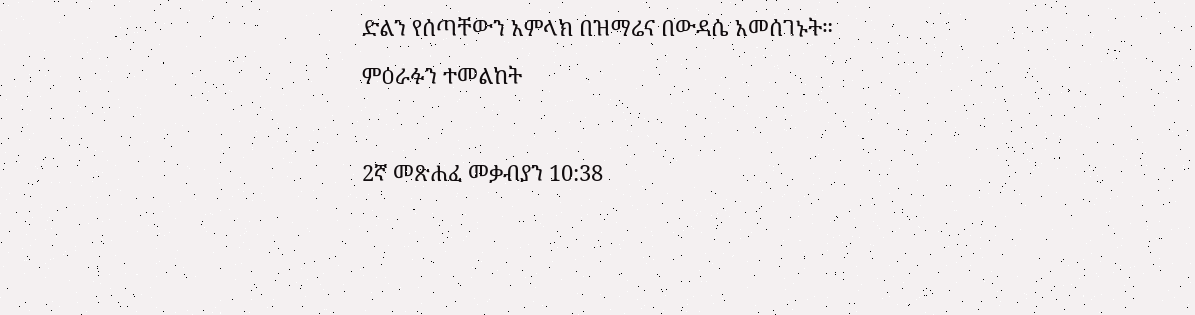ድልን የሰጣቸውን አምላክ በዝማሬና በውዳሴ አመሰገኑት።

ምዕራፉን ተመልከት



2ኛ መጽሐፈ መቃብያን 10:38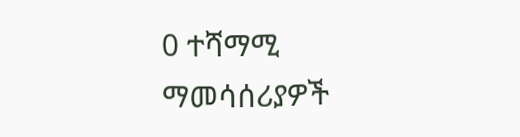0 ተሻማሚ ማመሳሰሪያዎች